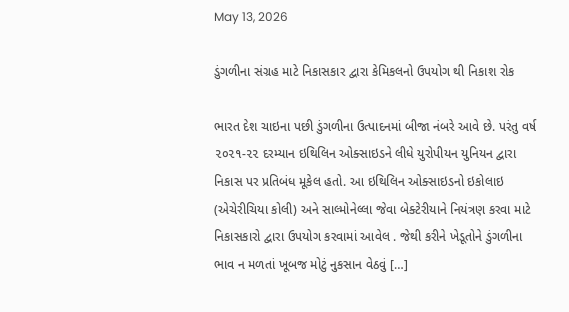May 13, 2026

ડુંગળીના સંગ્રહ માટે નિકાસકાર દ્વારા કેમિકલનો ઉપયોગ થી નિકાશ રોક

ભારત દેશ ચાઇના પછી ડુંગળીના ઉત્પાદનમાં બીજા નંબરે આવે છે. પરંતુ વર્ષ ૨૦૨૧-૨૨ દરમ્યાન ઇથિલિન ઓક્સાઇડને લીધે યુરોપીયન યુનિયન દ્વારા નિકાસ પર પ્રતિબંધ મૂકેલ હતો. આ ઇથિલિન ઓક્સાઇડનો ઇકોલાઇ (એચેરીચિયા કોલી) અને સાલ્મોનેલ્લા જેવા બેક્ટેરીયાને નિયંત્રણ કરવા માટે નિકાસકારો દ્વારા ઉપયોગ કરવામાં આવેલ . જેથી કરીને ખેડૂતોને ડુંગળીના ભાવ ન મળતાં ખૂબજ મોટું નુકસાન વેઠવું […]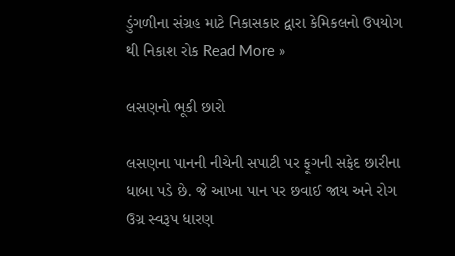ડુંગળીના સંગ્રહ માટે નિકાસકાર દ્વારા કેમિકલનો ઉપયોગ થી નિકાશ રોક Read More »

લસણનો ભૂકી છારો

લસણના પાનની નીચેની સપાટી પર ફૂગની સફેદ છારીના ધાબા પડે છે. જે આખા પાન પર છવાઈ જાય અને રોગ ઉગ્ર સ્વરૂપ ધારણ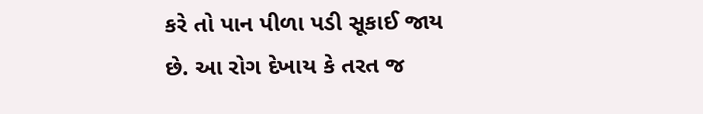કરે તો પાન પીળા પડી સૂકાઈ જાય છે. આ રોગ દેખાય કે તરત જ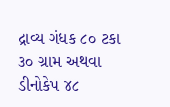દ્રાવ્ય ગંધક ૮૦ ટકા ૩૦ ગ્રામ અથવા ડીનોકેપ ૪૮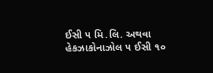ઈસી ૫ મિ.લિ. અથવા હેકઝાકોનાઝોલ ૫ ઈસી ૧૦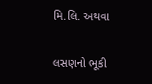મિ.લિ. અથવા

લસણનો ભૂકી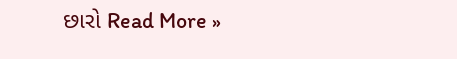છારો Read More »